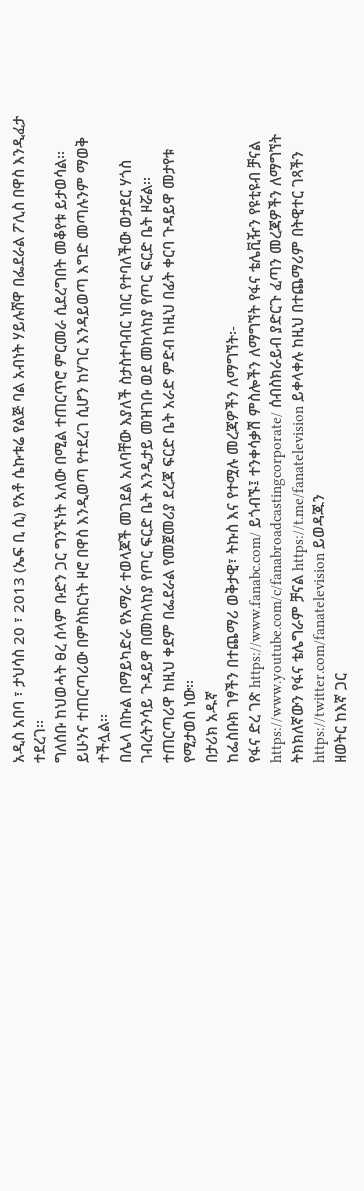አዲስ አበባ ፣ ታህሳስ 20 ፣ 2013 (ኤፍ ቢ ሲ) የአቶ ሴኩቱሬ የልጅ ባል አብነት ሃይሉሸዋ በፌደራል ፖሊስ በዋስ እንዲፈታ ተደረገ፡፡
ግለሰቡ ከህወሓት ፀረ ሰላም ቡድን ጋር ግንኙነት አለው በሚል ተጠርጥሮ ምርመራ ሲደረግበት መቆየቱ ይታወሳል፡፡
ይሁንና ተጠርጣሪው በምስክርነት ዞሮ በዋስ እንዲወጣ የተደረገ ሲሆን ከሃገር እንዳይወጣ እግድ መጣሉንም ማወቅ ተችሏል፡፡
በሌላ በኩል በማይካድራ የአማራ ተወላጆች መገደል አለባቸው እያለች ስታስተባብር ነበር የተባለችው ወታደር ሃጎስ ገብረትንሳይ ጉዳይዋ በመከላከያ የጦር ፍርድ ቤት እንዲታይ መዝገቡ ወደ መከላከያ የጦር ፍርድ ቤት ዞሯል፡፡
ተጠርጣሪዋ ከዚህ ቀደም በፌደራል የመጀመሪያ ደረጃ ፍርድ ቤት አራድ ምድብ ከዚህ በፊት ቀርባ ጉዳይዋ መታየቱ የሚታወስ ነው፡፡
በታሪክ አዱኛ
ከፌስቡክ ገፃችን በተጨማሪ ወቅታዊ፣ ትኩስ እና የተሟሉ መረጃዎችን ለማግኘት፡-
የፋና ድረ ገጽ https://www.fanabc.com/ ይጎብኙ፤ ተንቀሳቃሽ ምስሎችን ለማግኘት የፋና ቴሌቪዥን የዩቲዩብ ቻናል https://www.youtube.com/c/fanabroadcastingcorporate/ ሰብስክራይብ ያድርጉ ፈጣን መረጃዎችን ለማግኘት ትክክለኛውን የፋና ቴሌግራም ቻናል https://t.me/fanatelevision ይቀላቀሉ ከዚህ በተጨማሪም በትዊተር ገጻችን https://twitter.com/fanatelevision ይወዳጁን
ዘወትር ከእኛ ጋር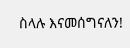ስላሉ እናመሰግናለን!